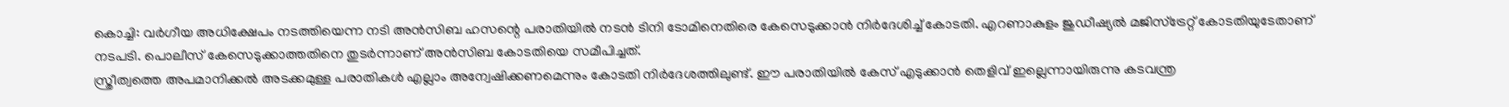കൊച്ചി: വർഗീയ അധിക്ഷേപം നടത്തിയെന്ന നടി അൻസിബ ഹസന്റെ പരാതിയിൽ നടൻ ടിനി ടോമിനെതിരെ കേസെടുക്കാൻ നിർദേശിച്ച് കോടതി. എറണാകുളം ജുഡീഷ്യൽ മജിസ്ട്രേറ്റ് കോടതിയുടേതാണ് നടപടി. പൊലീസ് കേസെടുക്കാത്തതിനെ തുടർന്നാണ് അൻസിബ കോടതിയെ സമീപിച്ചത്.
സ്ത്രീത്വത്തെ അപമാനിക്കൽ അടക്കമുള്ള പരാതികൾ എല്ലാം അന്വേഷിക്കണമെന്നും കോടതി നിർദേശത്തിലുണ്ട്. ഈ പരാതിയിൽ കേസ് എടുക്കാൻ തെളിവ് ഇല്ലെന്നായിരുന്നു കടവന്ത്ര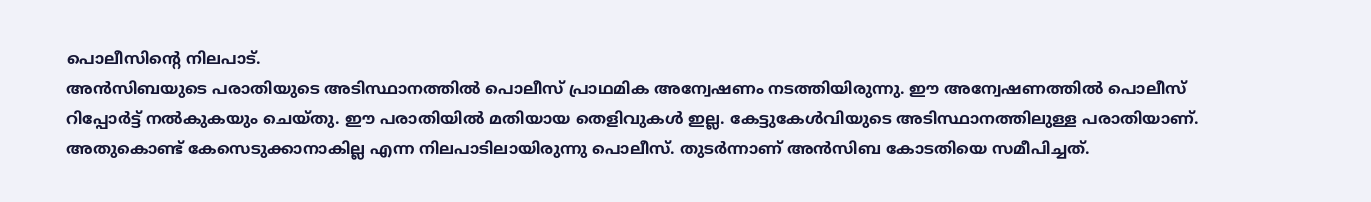പൊലീസിൻ്റെ നിലപാട്.
അൻസിബയുടെ പരാതിയുടെ അടിസ്ഥാനത്തിൽ പൊലീസ് പ്രാഥമിക അന്വേഷണം നടത്തിയിരുന്നു. ഈ അന്വേഷണത്തിൽ പൊലീസ് റിപ്പോർട്ട് നൽകുകയും ചെയ്തു. ഈ പരാതിയിൽ മതിയായ തെളിവുകൾ ഇല്ല. കേട്ടുകേൾവിയുടെ അടിസ്ഥാനത്തിലുള്ള പരാതിയാണ്. അതുകൊണ്ട് കേസെടുക്കാനാകില്ല എന്ന നിലപാടിലായിരുന്നു പൊലീസ്. തുടർന്നാണ് അൻസിബ കോടതിയെ സമീപിച്ചത്.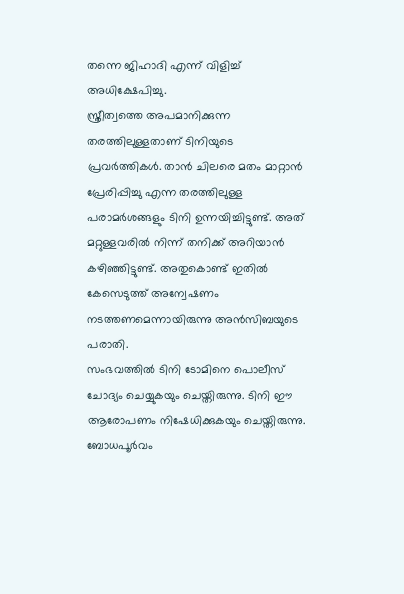തന്നെ ജിഹാദി എന്ന് വിളിച്ച് അധിക്ഷേപിച്ചു.
സ്ത്രീത്വത്തെ അപമാനിക്കുന്ന തരത്തിലുള്ളതാണ് ടിനിയുടെ പ്രവർത്തികൾ. താൻ ചിലരെ മതം മാറ്റാൻ പ്രേരിപ്പിച്ചു എന്ന തരത്തിലുള്ള പരാമർശങ്ങളും ടിനി ഉന്നയിച്ചിട്ടുണ്ട്. അത് മറ്റുള്ളവരിൽ നിന്ന് തനിക്ക് അറിയാൻ കഴിഞ്ഞിട്ടുണ്ട്. അതുകൊണ്ട് ഇതിൽ കേസെടുത്ത് അന്വേഷണം നടത്തണമെന്നായിരുന്നു അൻസിബയുടെ പരാതി.
സംഭവത്തിൽ ടിനി ടോമിനെ പൊലീസ് ചോദ്യം ചെയ്യുകയും ചെയ്തിരുന്നു. ടിനി ഈ ആരോപണം നിഷേധിക്കുകയും ചെയ്തിരുന്നു. ബോധപൂർവം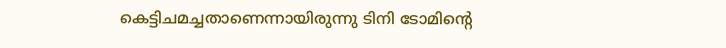കെട്ടിചമച്ചതാണെന്നായിരുന്നു ടിനി ടോമിന്റെ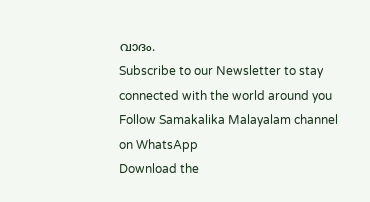വാദം.
Subscribe to our Newsletter to stay connected with the world around you
Follow Samakalika Malayalam channel on WhatsApp
Download the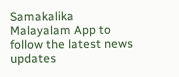Samakalika Malayalam App to follow the latest news updates